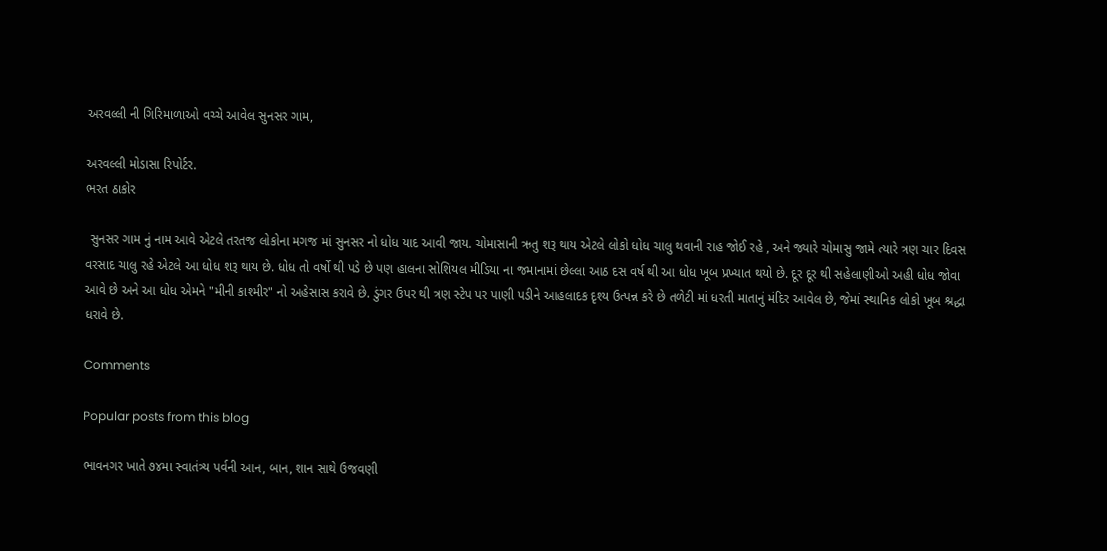અરવલ્લી ની ગિરિમાળાઓ વચ્ચે આવેલ સુનસર ગામ,

અરવલ્લી મોડાસા રિપોર્ટર.
ભરત ઠાકોર

 સુનસર ગામ નું નામ આવે એટલે તરતજ લોકોના મગજ માં સુનસર નો ધોધ યાદ આવી જાય. ચોમાસાની ઋતુ શરૂ થાય એટલે લોકો ધોધ ચાલુ થવાની રાહ જોઈ રહે , અને જ્યારે ચોમાસુ જામે ત્યારે ત્રણ ચાર દિવસ વરસાદ ચાલુ રહે એટલે આ ધોધ શરૂ થાય છે. ધોધ તો વર્ષો થી પડે છે પણ હાલના સોશિયલ મીડિયા ના જમાનામાં છેલ્લા આઠ દસ વર્ષ થી આ ધોધ ખૂબ પ્રખ્યાત થયો છે. દૂર દૂર થી સહેલાણીઓ અહી ધોધ જોવા આવે છે અને આ ધોધ એમને "મીની કાશ્મીર" નો અહેસાસ કરાવે છે. ડુંગર ઉપર થી ત્રણ સ્ટેપ પર પાણી પડીને આહલાદક દૃશ્ય ઉત્પન્ન કરે છે તળેટી માં ધરતી માતાનું મંદિર આવેલ છે, જેમાં સ્થાનિક લોકો ખૂબ શ્રદ્ધા ધરાવે છે.

Comments

Popular posts from this blog

ભાવનગર ખાતે ૭૪મા સ્વાતંત્ર્ય પર્વની આન, બાન, શાન સાથે ઉજવણી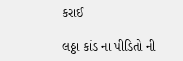કરાઈ

લઠ્ઠા કાંડ ના પીડિતો ની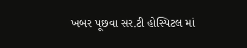ખબર પૂછવા સર.ટી હોસ્પિટલ માં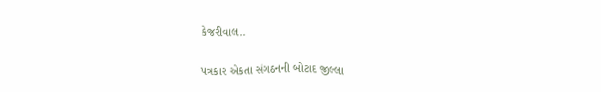કેજરીવાલ..

પત્રકાર એકતા સંગઠનની બોટાદ જીલ્લા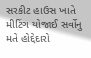સરકીટ હાઉસ ખાતે મીટિંગ યોજાઈ સર્વોનુ મતે હોદ્દેદારો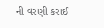ની વરણી કરાઈ